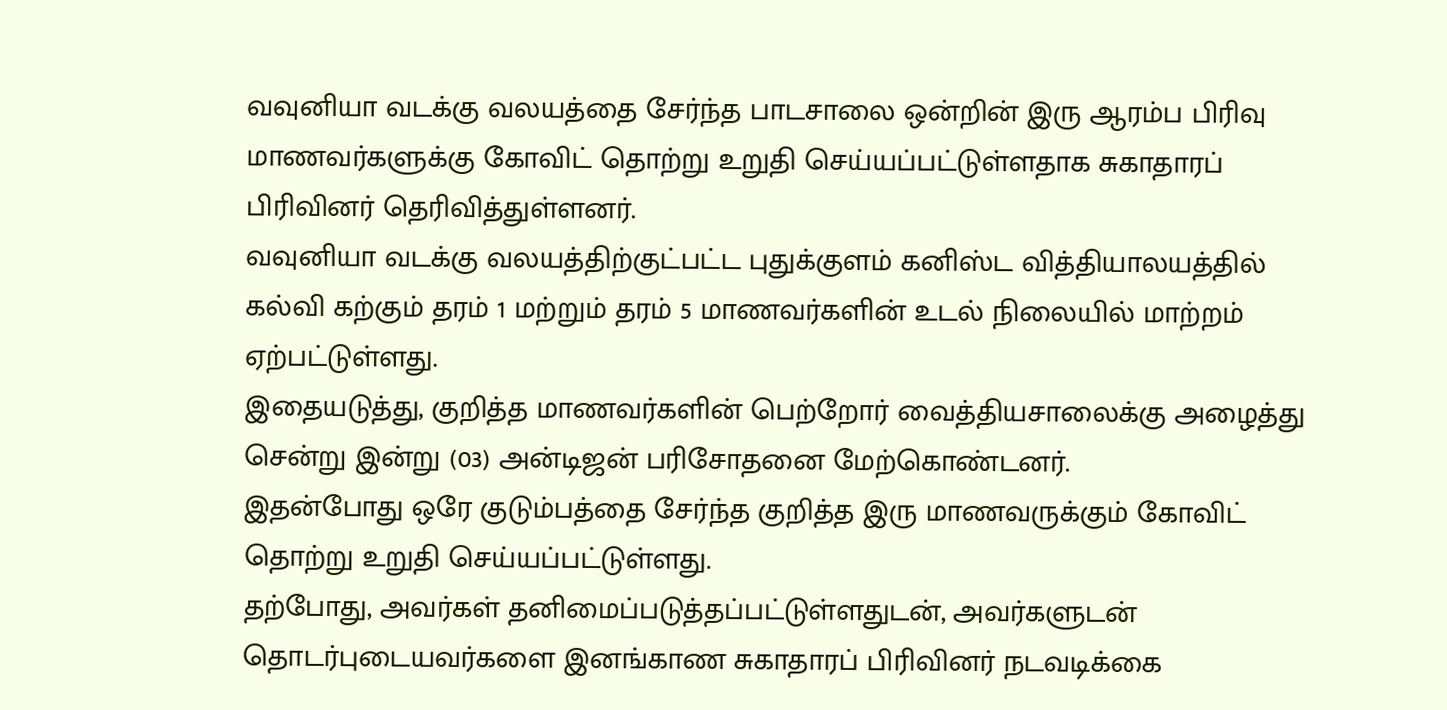வவுனியா வடக்கு வலயத்தை சேர்ந்த பாடசாலை ஒன்றின் இரு ஆரம்ப பிரிவு மாணவர்களுக்கு கோவிட் தொற்று உறுதி செய்யப்பட்டுள்ளதாக சுகாதாரப் பிரிவினர் தெரிவித்துள்ளனர்.
வவுனியா வடக்கு வலயத்திற்குட்பட்ட புதுக்குளம் கனிஸ்ட வித்தியாலயத்தில் கல்வி கற்கும் தரம் 1 மற்றும் தரம் 5 மாணவர்களின் உடல் நிலையில் மாற்றம் ஏற்பட்டுள்ளது.
இதையடுத்து, குறித்த மாணவர்களின் பெற்றோர் வைத்தியசாலைக்கு அழைத்து சென்று இன்று (03) அன்டிஜன் பரிசோதனை மேற்கொண்டனர்.
இதன்போது ஒரே குடும்பத்தை சேர்ந்த குறித்த இரு மாணவருக்கும் கோவிட் தொற்று உறுதி செய்யப்பட்டுள்ளது.
தற்போது, அவர்கள் தனிமைப்படுத்தப்பட்டுள்ளதுடன், அவர்களுடன் தொடர்புடையவர்களை இனங்காண சுகாதாரப் பிரிவினர் நடவடிக்கை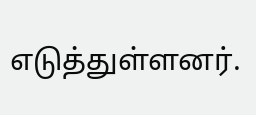எடுத்துள்ளனர்.